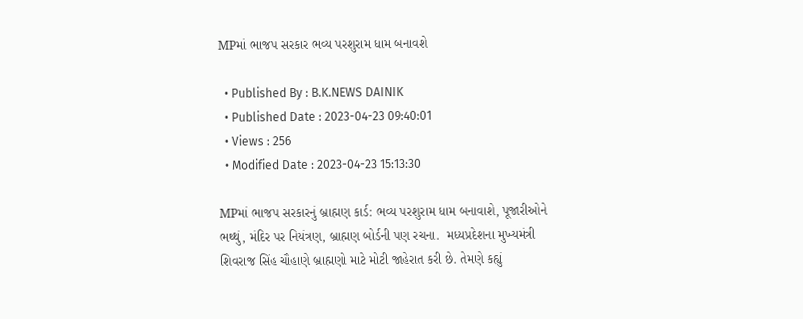MPમાં ભાજપ સરકાર ભવ્ય પરશુરામ ધામ બનાવશે

  • Published By : B.K.NEWS DAINIK
  • Published Date : 2023-04-23 09:40:01
  • Views : 256
  • Modified Date : 2023-04-23 15:13:30

MPમાં ભાજપ સરકારનું બ્રાહ્મણ કાર્ડ: ભવ્ય પરશુરામ ધામ બનાવાશે, પૂજારીઓને ભથ્થું, મંદિર પર નિયંત્રણ, બ્રાહ્મણ બોર્ડની પણ રચના.  મધ્યપ્રદેશના મુખ્યમંત્રી શિવરાજ સિંહ ચૌહાણે બ્રાહ્મણો માટે મોટી જાહેરાત કરી છે. તેમણે કહ્યું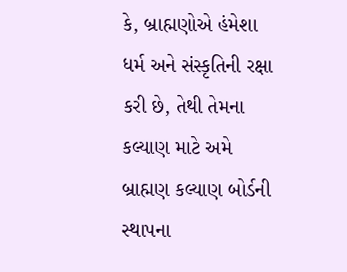કે, બ્રાહ્મણોએ હંમેશા ધર્મ અને સંસ્કૃતિની રક્ષા કરી છે, તેથી તેમના કલ્યાણ માટે અમે બ્રાહ્મણ કલ્યાણ બોર્ડની સ્થાપના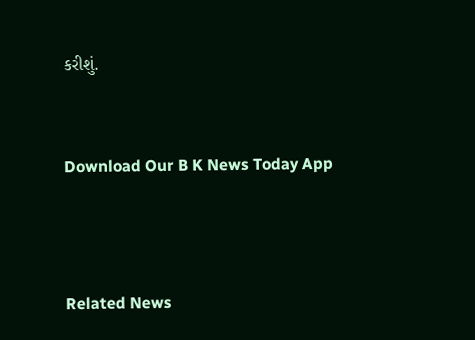કરીશું.


Download Our B K News Today App



Related News